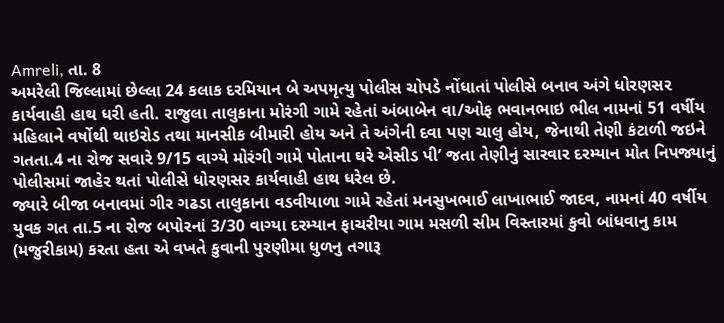Amreli, તા. 8
અમરેલી જિલ્લામાં છેલ્લા 24 કલાક દરમિયાન બે અપમૃત્યુ પોલીસ ચોપડે નોંધાતાં પોલીસે બનાવ અંગે ધોરણસર કાર્યવાહી હાથ ધરી હતી. રાજુલા તાલુકાના મોરંગી ગામે રહેતાં અંબાબેન વા/ઓફ ભવાનભાઇ ભીલ નામનાં 51 વર્ષીય મહિલાને વર્ષોથી થાઇરોડ તથા માનસીક બીમારી હોય અને તે અંગેની દવા પણ ચાલુ હોય, જેનાથી તેણી કંટાળી જઇને ગતતા.4 ના રોજ સવારે 9/15 વાગ્યે મોરંગી ગામે પોતાના ઘરે એસીડ પી’ જતા તેણીનું સારવાર દરમ્યાન મોત નિપજ્યાનું પોલીસમાં જાહેર થતાં પોલીસે ધોરણસર કાર્યવાહી હાથ ધરેલ છે.
જ્યારે બીજા બનાવમાં ગીર ગઢડા તાલુકાના વડવીયાળા ગામે રહેતાં મનસુખભાઈ લાખાભાઈ જાદવ, નામનાં 40 વર્ષીય યુવક ગત તા.5 ના રોજ બપોરનાં 3/30 વાગ્યા દરમ્યાન ફાચરીયા ગામ મસળી સીમ વિસ્તારમાં કુવો બાંધવાનુ કામ (મજુરીકામ) કરતા હતા એ વખતે કુવાની પુરણીમા ધુળનુ તગારૂ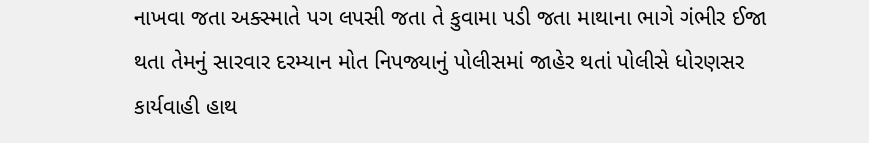નાખવા જતા અક્સ્માતે પગ લપસી જતા તે કુવામા પડી જતા માથાના ભાગે ગંભીર ઈજા થતા તેમનું સારવાર દરમ્યાન મોત નિપજ્યાનું પોલીસમાં જાહેર થતાં પોલીસે ધોરણસર કાર્યવાહી હાથ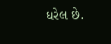ધરેલ છે.